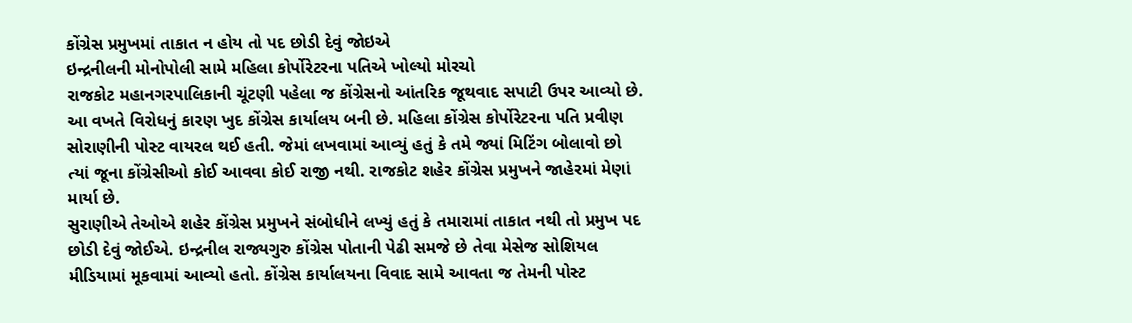કોંગ્રેસ પ્રમુખમાં તાકાત ન હોય તો પદ છોડી દેવું જોઇએ
ઇન્દ્રનીલની મોનોપોલી સામે મહિલા કોર્પોરેટરના પતિએ ખોલ્યો મોરચો
રાજકોટ મહાનગરપાલિકાની ચૂંટણી પહેલા જ કોંગ્રેસનો આંતરિક જૂથવાદ સપાટી ઉપર આવ્યો છે. આ વખતે વિરોધનું કારણ ખુદ કોંગ્રેસ કાર્યાલય બની છે. મહિલા કોંગ્રેસ કોર્પોરેટરના પતિ પ્રવીણ સોરાણીની પોસ્ટ વાયરલ થઈ હતી. જેમાં લખવામાં આવ્યું હતું કે તમે જ્યાં મિટિંગ બોલાવો છો ત્યાં જૂના કોંગ્રેસીઓ કોઈ આવવા કોઈ રાજી નથી. રાજકોટ શહેર કોંગ્રેસ પ્રમુખને જાહેરમાં મેણાં માર્યા છે.
સુરાણીએ તેઓએ શહેર કોંગ્રેસ પ્રમુખને સંબોધીને લખ્યું હતું કે તમારામાં તાકાત નથી તો પ્રમુખ પદ છોડી દેવું જોઈએ. ઇન્દ્રનીલ રાજ્યગુરુ કોંગ્રેસ પોતાની પેઢી સમજે છે તેવા મેસેજ સોશિયલ મીડિયામાં મૂકવામાં આવ્યો હતો. કોંગ્રેસ કાર્યાલયના વિવાદ સામે આવતા જ તેમની પોસ્ટ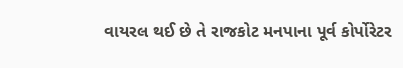વાયરલ થઈ છે તે રાજકોટ મનપાના પૂર્વ કોર્પોરેટર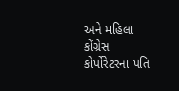અને મહિલા કોંગ્રેસ કોર્પોરેટરના પતિ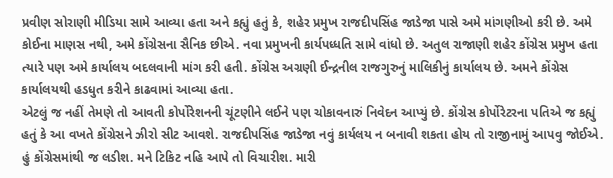પ્રવીણ સોરાણી મીડિયા સામે આવ્યા હતા અને કહ્યું હતું કે, શહેર પ્રમુખ રાજદીપસિંહ જાડેજા પાસે અમે માંગણીઓ કરી છે. અમે કોઈના માણસ નથી, અમે કોંગ્રેસના સૈનિક છીએ. નવા પ્રમુખની કાર્યપધ્ધતિ સામે વાંધો છે. અતુલ રાજાણી શહેર કોંગ્રેસ પ્રમુખ હતા ત્યારે પણ અમે કાર્યાલય બદલવાની માંગ કરી હતી. કોંગ્રેસ અગ્રણી ઈન્દ્રનીલ રાજગુરુનું માલિકીનું કાર્યાલય છે. અમને કોંગ્રેસ કાર્યાલયથી હડધુત કરીને કાઢવામાં આવ્યા હતા.
એટલું જ નહીં તેમણે તો આવતી કોર્પોરેશનની ચૂંટણીને લઈને પણ ચોકાવનારું નિવેદન આપ્યું છે. કોંગ્રેસ કોર્પોરેટરના પતિએ જ કહ્યું હતું કે આ વખતે કોંગ્રેસને ઝીરો સીટ આવશે. રાજદીપસિંહ જાડેજા નવું કાર્યલય ન બનાવી શકતા હોય તો રાજીનામું આપવુ જોઈએ. હું કોંગ્રેસમાંથી જ લડીશ. મને ટિકિટ નહિ આપે તો વિચારીશ. મારી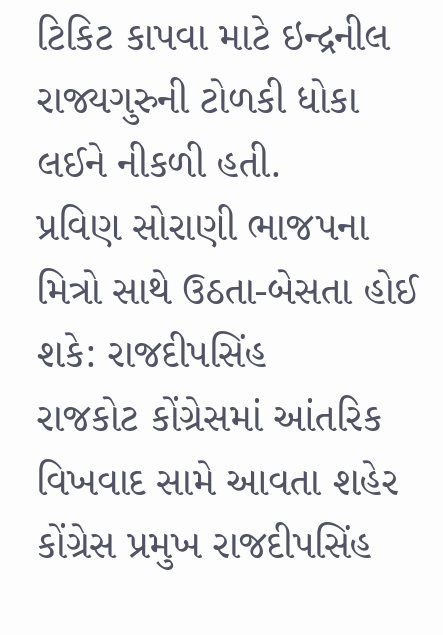ટિકિટ કાપવા માટે ઇન્દ્રનીલ રાજ્યગુરુની ટોળકી ધોકા લઈને નીકળી હતી.
પ્રવિણ સોરાણી ભાજપના મિત્રો સાથે ઉઠતા-બેસતા હોઈ શકે: રાજદીપસિંહ
રાજકોટ કોંગ્રેસમાં આંતરિક વિખવાદ સામે આવતા શહેર કોંગ્રેસ પ્રમુખ રાજદીપસિંહ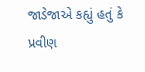જાડેજાએ કહ્યું હતું કે પ્રવીણ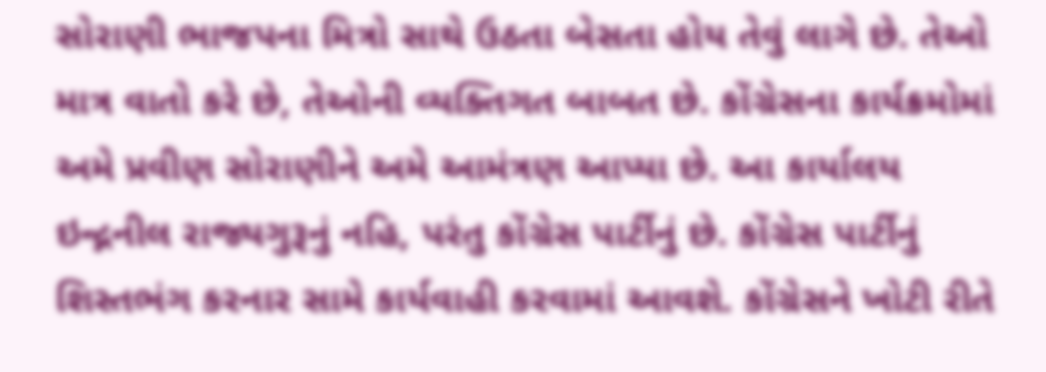સોરાણી ભાજપના મિત્રો સાથે ઉઠતા બેસતા હોય તેવું લાગે છે. તેઓ માત્ર વાતો કરે છે, તેઓની વ્યક્તિગત બાબત છે. કોંગ્રેસના કાર્યક્રમોમાં અમે પ્રવીણ સોરાણીને અમે આમંત્રણ આપ્યા છે. આ કાર્યાલય ઇન્દ્નનીલ રાજ્યગુરૂનું નહિ, પરંતુ કોંગ્રેસ પાર્ટીનું છે. કોંગ્રેસ પાર્ટીનું શિસ્તભંગ કરનાર સામે કાર્યવાહી કરવામાં આવશે. કોંગ્રેસને ખોટી રીતે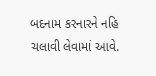બદનામ કરનારને નહિ ચલાવી લેવામાં આવે.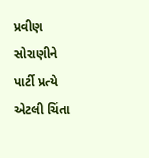પ્રવીણ સોરાણીને પાર્ટી પ્રત્યે એટલી ચિંતા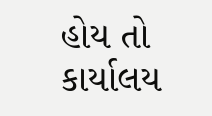હોય તો કાર્યાલય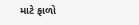માટે ફાળો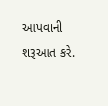આપવાની શરૂઆત કરે.